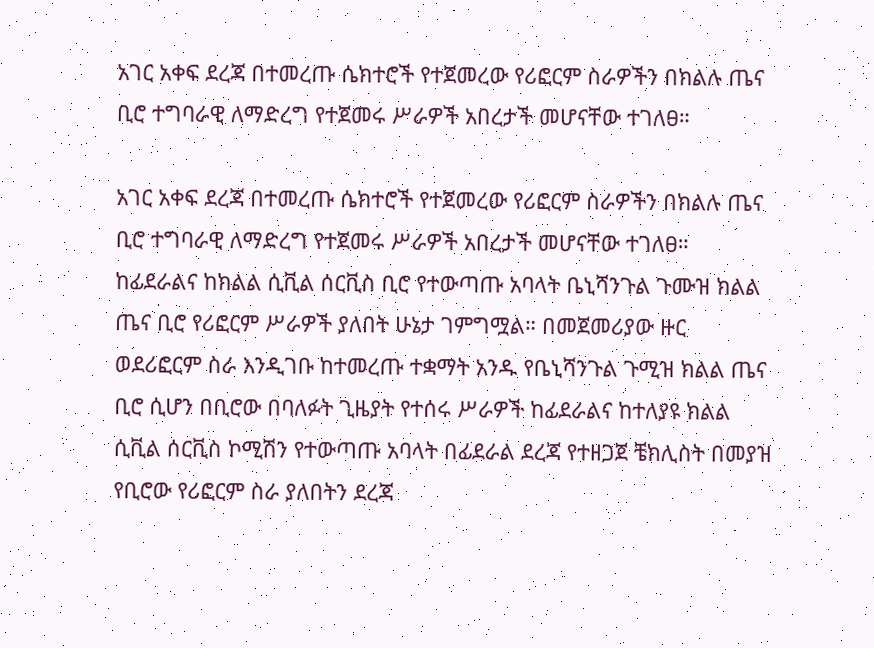አገር አቀፍ ደረጃ በተመረጡ ሴክተሮች የተጀመረው የሪፎርም ስራዎችን በክልሉ ጤና ቢሮ ተግባራዊ ለማድረግ የተጀመሩ ሥራዎች አበረታች መሆናቸው ተገለፀ።

አገር አቀፍ ደረጃ በተመረጡ ሴክተሮች የተጀመረው የሪፎርም ስራዎችን በክልሉ ጤና ቢሮ ተግባራዊ ለማድረግ የተጀመሩ ሥራዎች አበረታች መሆናቸው ተገለፀ። ከፊደራልና ከክልል ሲቪል ሰርቪስ ቢሮ የተውጣጡ አባላት ቤኒሻንጉል ጉሙዝ ክልል ጤና ቢሮ የሪፎርም ሥራዎች ያለበት ሁኔታ ገምግሟል። በመጀመሪያው ዙር ወደሪፎርም ስራ እንዲገቡ ከተመረጡ ተቋማት አንዱ የቤኒሻንጉል ጉሚዝ ክልል ጤና ቢሮ ሲሆን በቢሮው በባለፉት ጊዜያት የተሰሩ ሥራዎች ከፊደራልና ከተለያዩ ክልል ሲቪል ሰርቪስ ኮሚሽን የተውጣጡ አባላት በፊደራል ደረጃ የተዘጋጀ ቼክሊስት በመያዝ የቢሮው የሪፎርም ስራ ያለበትን ደረጃ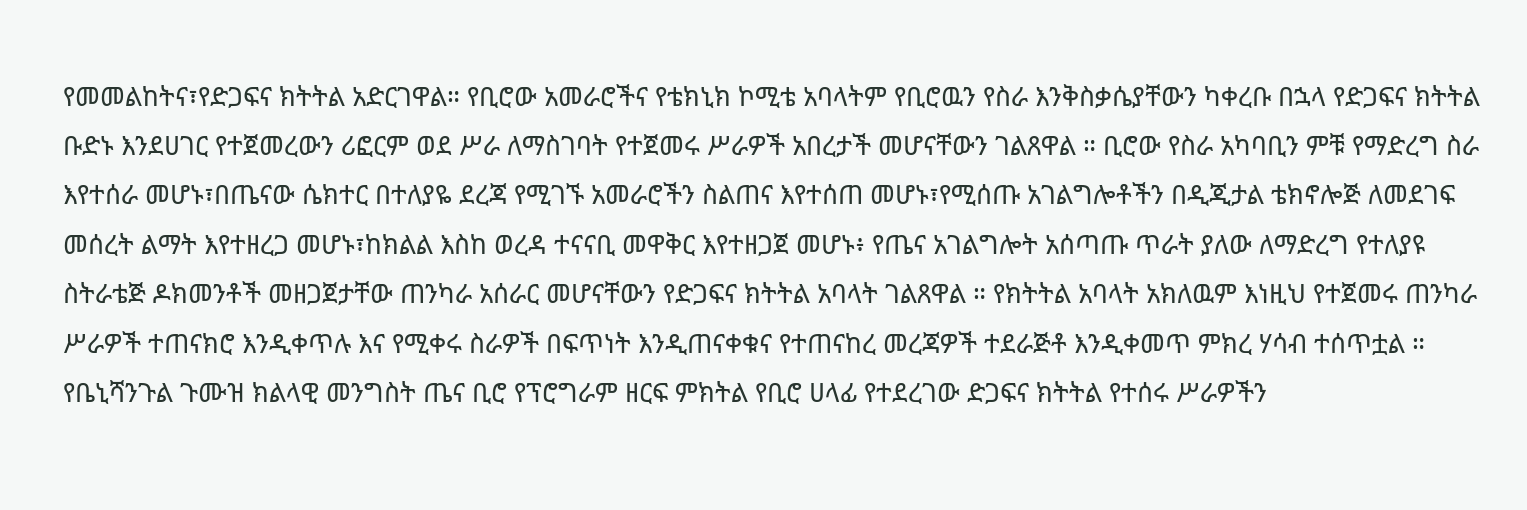የመመልከትና፣የድጋፍና ክትትል አድርገዋል። የቢሮው አመራሮችና የቴክኒክ ኮሚቴ አባላትም የቢሮዉን የስራ እንቅስቃሴያቸውን ካቀረቡ በኋላ የድጋፍና ክትትል ቡድኑ እንደሀገር የተጀመረውን ሪፎርም ወደ ሥራ ለማስገባት የተጀመሩ ሥራዎች አበረታች መሆናቸውን ገልጸዋል ። ቢሮው የስራ አካባቢን ምቹ የማድረግ ስራ እየተሰራ መሆኑ፣በጤናው ሴክተር በተለያዬ ደረጃ የሚገኙ አመራሮችን ስልጠና እየተሰጠ መሆኑ፣የሚሰጡ አገልግሎቶችን በዲጂታል ቴክኖሎጅ ለመደገፍ መሰረት ልማት እየተዘረጋ መሆኑ፣ከክልል እስከ ወረዳ ተናናቢ መዋቅር እየተዘጋጀ መሆኑ፥ የጤና አገልግሎት አሰጣጡ ጥራት ያለው ለማድረግ የተለያዩ ስትራቴጅ ዶክመንቶች መዘጋጀታቸው ጠንካራ አሰራር መሆናቸውን የድጋፍና ክትትል አባላት ገልጸዋል ። የክትትል አባላት አክለዉም እነዚህ የተጀመሩ ጠንካራ ሥራዎች ተጠናክሮ እንዲቀጥሉ እና የሚቀሩ ስራዎች በፍጥነት እንዲጠናቀቁና የተጠናከረ መረጃዎች ተደራጅቶ እንዲቀመጥ ምክረ ሃሳብ ተሰጥቷል ። የቤኒሻንጉል ጉሙዝ ክልላዊ መንግስት ጤና ቢሮ የፕሮግራም ዘርፍ ምክትል የቢሮ ሀላፊ የተደረገው ድጋፍና ክትትል የተሰሩ ሥራዎችን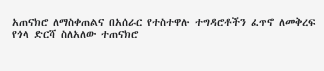አጠናክሮ ለማስቀጠልና በአሰራር የተስተዋሉ ተግዳሮቶችን ፈጥኖ ለመቅረፍ የጎላ ድርሻ ስለአለው ተጠናክሮ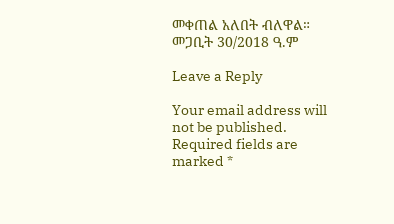መቀጠል አለበት ብለዋል። መጋቢት 30/2018 ዓ.ም

Leave a Reply

Your email address will not be published. Required fields are marked *